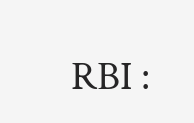RBI :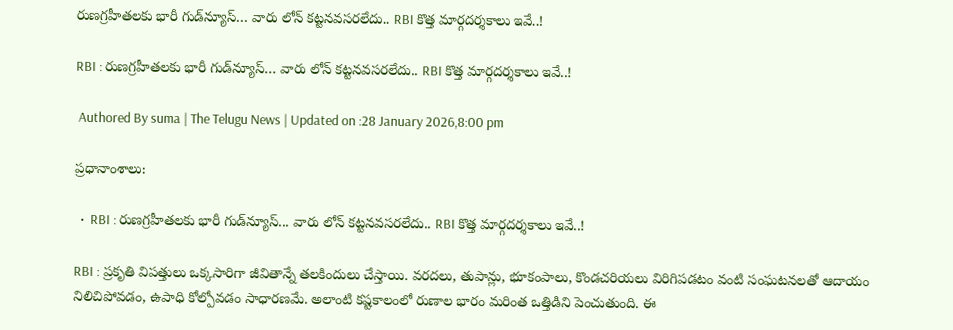రుణగ్రహీతలకు భారీ గుడ్‌న్యూస్‌… వారు లోన్ క‌ట్టన‌వ‌స‌ర‌లేదు.. RBI కొత్త మార్గదర్శకాలు ఇవే..!

RBI : రుణగ్రహీతలకు భారీ గుడ్‌న్యూస్‌… వారు లోన్ క‌ట్టన‌వ‌స‌ర‌లేదు.. RBI కొత్త మార్గదర్శకాలు ఇవే..!

 Authored By suma | The Telugu News | Updated on :28 January 2026,8:00 pm

ప్రధానాంశాలు:

  •  RBI : రుణగ్రహీతలకు భారీ గుడ్‌న్యూస్‌... వారు లోన్ క‌ట్టన‌వ‌స‌ర‌లేదు.. RBI కొత్త మార్గదర్శకాలు ఇవే..!

RBI : ప్రకృతి విపత్తులు ఒక్కసారిగా జీవితాన్నే తలకిందులు చేస్తాయి. వరదలు, తుపాన్లు, భూకంపాలు, కొండచరియలు విరిగిపడటం వంటి సంఘటనలతో ఆదాయం నిలిచిపోవడం, ఉపాధి కోల్పోవడం సాధారణమే. అలాంటి కష్టకాలంలో రుణాల భారం మరింత ఒత్తిడిని పెంచుతుంది. ఈ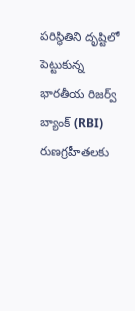పరిస్థితిని దృష్టిలో పెట్టుకున్న భారతీయ రిజర్వ్ బ్యాంక్ (RBI) రుణగ్రహీతలకు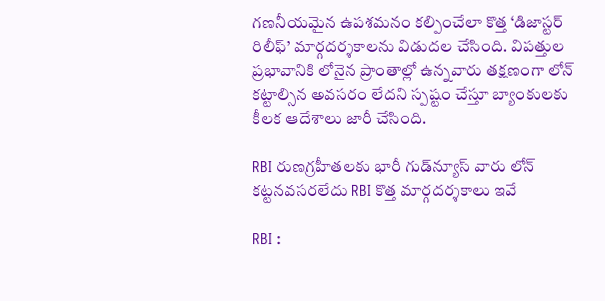గణనీయమైన ఉపశమనం కల్పించేలా కొత్త ‘డిజాస్టర్ రిలీఫ్’ మార్గదర్శకాలను విడుదల చేసింది. విపత్తుల ప్రభావానికి లోనైన ప్రాంతాల్లో ఉన్నవారు తక్షణంగా లోన్ కట్టాల్సిన అవసరం లేదని స్పష్టం చేస్తూ బ్యాంకులకు కీలక ఆదేశాలు జారీ చేసింది.

RBI రుణగ్రహీతలకు భారీ గుడ్‌న్యూస్‌ వారు లోన్ క‌ట్టన‌వ‌స‌ర‌లేదు RBI కొత్త మార్గదర్శకాలు ఇవే

RBI :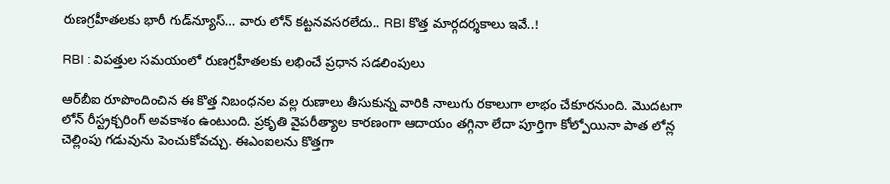రుణగ్రహీతలకు భారీ గుడ్‌న్యూస్‌… వారు లోన్ క‌ట్టన‌వ‌స‌ర‌లేదు.. RBI కొత్త మార్గదర్శకాలు ఇవే..!

RBI : విపత్తుల సమయంలో రుణగ్రహీతలకు లభించే ప్రధాన సడలింపులు

ఆర్‌బీఐ రూపొందించిన ఈ కొత్త నిబంధనల వల్ల రుణాలు తీసుకున్న వారికి నాలుగు రకాలుగా లాభం చేకూరనుంది. మొదటగా లోన్ రీస్ట్రక్చరింగ్ అవకాశం ఉంటుంది. ప్రకృతి వైపరీత్యాల కారణంగా ఆదాయం తగ్గినా లేదా పూర్తిగా కోల్పోయినా పాత లోన్ల చెల్లింపు గడువును పెంచుకోవచ్చు. ఈఎంఐలను కొత్తగా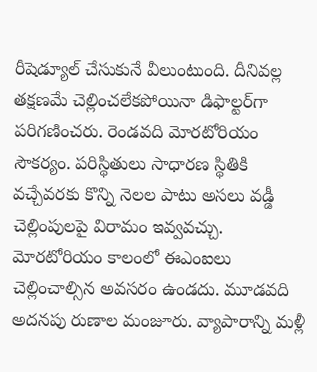రీషెడ్యూల్ చేసుకునే వీలుంటుంది. దీనివల్ల తక్షణమే చెల్లించలేకపోయినా డిఫాల్టర్‌గా పరిగణించరు. రెండవది మోరటోరియం సౌకర్యం. పరిస్థితులు సాధారణ స్థితికి వచ్చేవరకు కొన్ని నెలల పాటు అసలు వడ్డీ చెల్లింపులపై విరామం ఇవ్వవచ్చు. మోరటోరియం కాలంలో ఈఎంఐలు చెల్లించాల్సిన అవసరం ఉండదు. మూడవది అదనపు రుణాల మంజూరు. వ్యాపారాన్ని మళ్లీ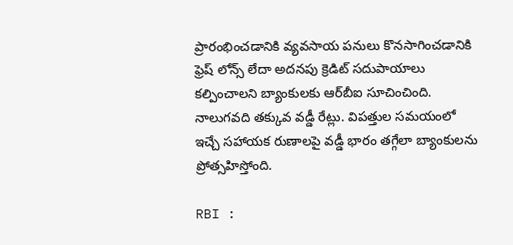ప్రారంభించడానికి వ్యవసాయ పనులు కొనసాగించడానికి ఫ్రెష్ లోన్స్ లేదా అదనపు క్రెడిట్ సదుపాయాలు కల్పించాలని బ్యాంకులకు ఆర్‌బీఐ సూచించింది. నాలుగవది తక్కువ వడ్డీ రేట్లు. విపత్తుల సమయంలో ఇచ్చే సహాయక రుణాలపై వడ్డీ భారం తగ్గేలా బ్యాంకులను ప్రోత్సహిస్తోంది.

RBI :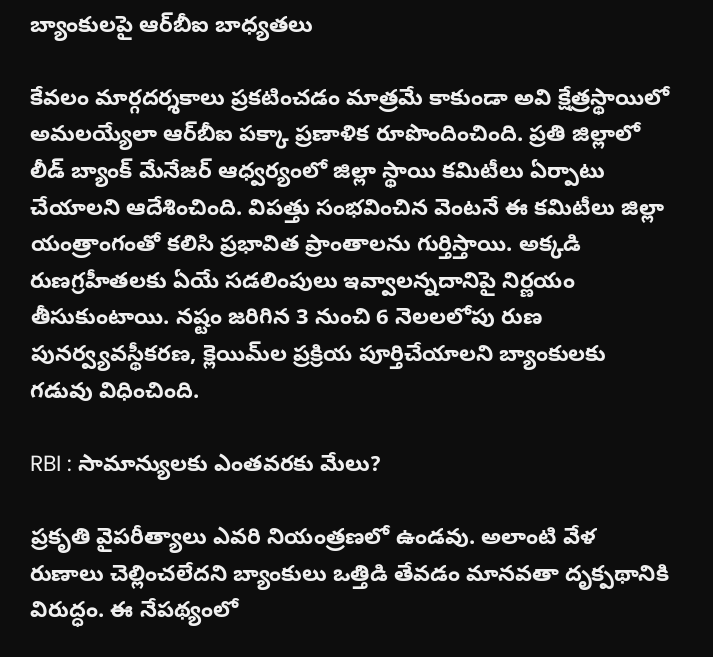బ్యాంకులపై ఆర్‌బీఐ బాధ్యతలు

కేవలం మార్గదర్శకాలు ప్రకటించడం మాత్రమే కాకుండా అవి క్షేత్రస్థాయిలో అమలయ్యేలా ఆర్‌బీఐ పక్కా ప్రణాళిక రూపొందించింది. ప్రతి జిల్లాలో లీడ్ బ్యాంక్ మేనేజర్ ఆధ్వర్యంలో జిల్లా స్థాయి కమిటీలు ఏర్పాటు చేయాలని ఆదేశించింది. విపత్తు సంభవించిన వెంటనే ఈ కమిటీలు జిల్లా యంత్రాంగంతో కలిసి ప్రభావిత ప్రాంతాలను గుర్తిస్తాయి. అక్కడి రుణగ్రహీతలకు ఏయే సడలింపులు ఇవ్వాలన్నదానిపై నిర్ణయం తీసుకుంటాయి. నష్టం జరిగిన 3 నుంచి 6 నెలలలోపు రుణ పునర్వ్యవస్థీకరణ, క్లెయిమ్‌ల ప్రక్రియ పూర్తిచేయాలని బ్యాంకులకు గడువు విధించింది.

RBI : సామాన్యులకు ఎంతవరకు మేలు?

ప్రకృతి వైపరీత్యాలు ఎవరి నియంత్రణలో ఉండవు. అలాంటి వేళ రుణాలు చెల్లించలేదని బ్యాంకులు ఒత్తిడి తేవడం మానవతా దృక్పథానికి విరుద్ధం. ఈ నేపథ్యంలో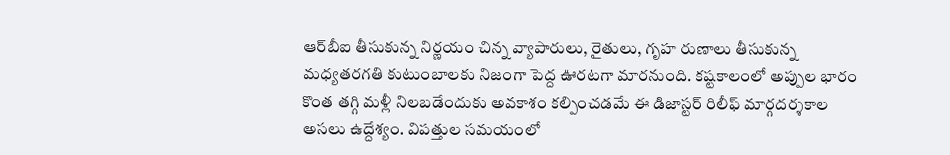ఆర్‌బీఐ తీసుకున్న నిర్ణయం చిన్న వ్యాపారులు, రైతులు, గృహ రుణాలు తీసుకున్న మధ్యతరగతి కుటుంబాలకు నిజంగా పెద్ద ఊరటగా మారనుంది. కష్టకాలంలో అప్పుల భారం కొంత తగ్గి మళ్లీ నిలబడేందుకు అవకాశం కల్పించడమే ఈ డిజాస్టర్ రిలీఫ్ మార్గదర్శకాల అసలు ఉద్దేశ్యం. విపత్తుల సమయంలో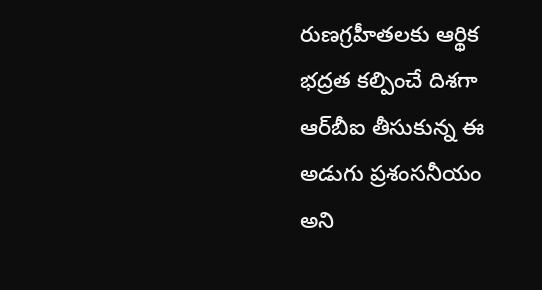రుణగ్రహీతలకు ఆర్థిక భద్రత కల్పించే దిశగా ఆర్‌బీఐ తీసుకున్న ఈ అడుగు ప్రశంసనీయం అని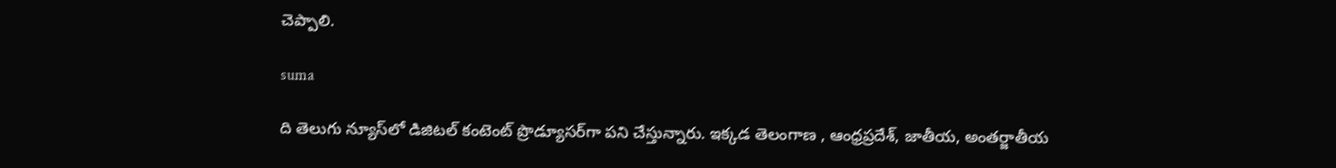చెప్పాలి.

suma

ది తెలుగు న్యూస్‌లో డిజిటల్ కంటెంట్ ప్రొడ్యూసర్‌గా పని చేస్తున్నారు. ఇక్కడ తెలంగాణ , ఆంధ్ర‌ప్ర‌దేశ్‌, జాతీయ, అంతర్జాతీయ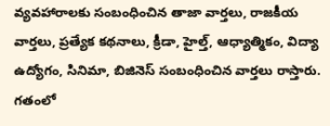వ్యవహారాలకు సంబంధించిన తాజా వార్తలు, రాజకీయ వార్తలు, ప్ర‌త్యేక క‌థ‌నాలు, క్రీడా, హైల్త్‌, ఆధ్యాత్మికం, విద్యా ఉద్యోగం, సినిమా, బిజినెస్ సంబంధించిన వార్త‌లు రాస్తారు. గ‌తంలో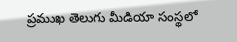ప్ర‌ముఖ తెలుగు మీడియా సంస్థ‌లో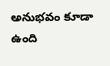అనుభ‌వం కూడా ఉంది